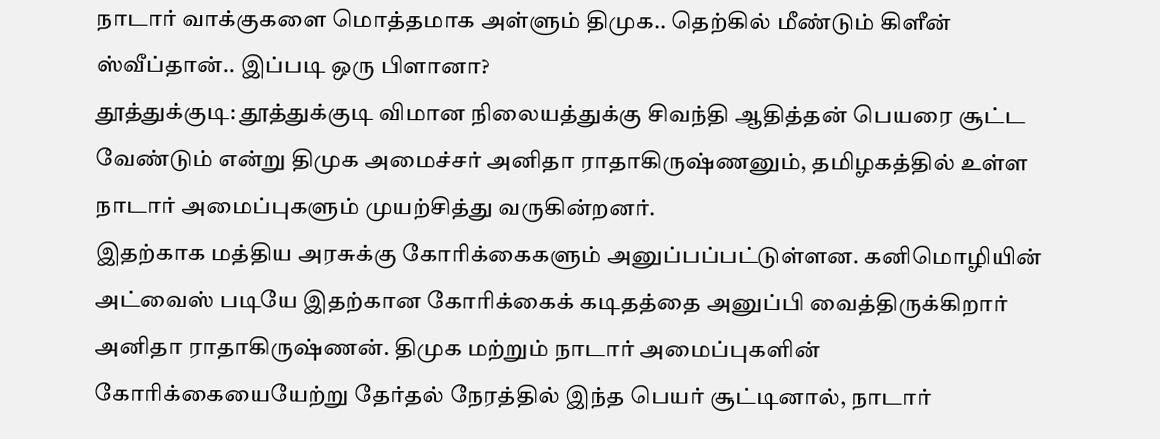நாடார் வாக்குகளை மொத்தமாக அள்ளும் திமுக.. தெற்கில் மீண்டும் கிளீன் ஸ்வீப்தான்.. இப்படி ஒரு பிளானா?
தூத்துக்குடி: தூத்துக்குடி விமான நிலையத்துக்கு சிவந்தி ஆதித்தன் பெயரை சூட்ட வேண்டும் என்று திமுக அமைச்சர் அனிதா ராதாகிருஷ்ணனும், தமிழகத்தில் உள்ள நாடார் அமைப்புகளும் முயற்சித்து வருகின்றனர்.
இதற்காக மத்திய அரசுக்கு கோரிக்கைகளும் அனுப்பப்பட்டுள்ளன. கனிமொழியின் அட்வைஸ் படியே இதற்கான கோரிக்கைக் கடிதத்தை அனுப்பி வைத்திருக்கிறார் அனிதா ராதாகிருஷ்ணன். திமுக மற்றும் நாடார் அமைப்புகளின் கோரிக்கையையேற்று தேர்தல் நேரத்தில் இந்த பெயர் சூட்டினால், நாடார்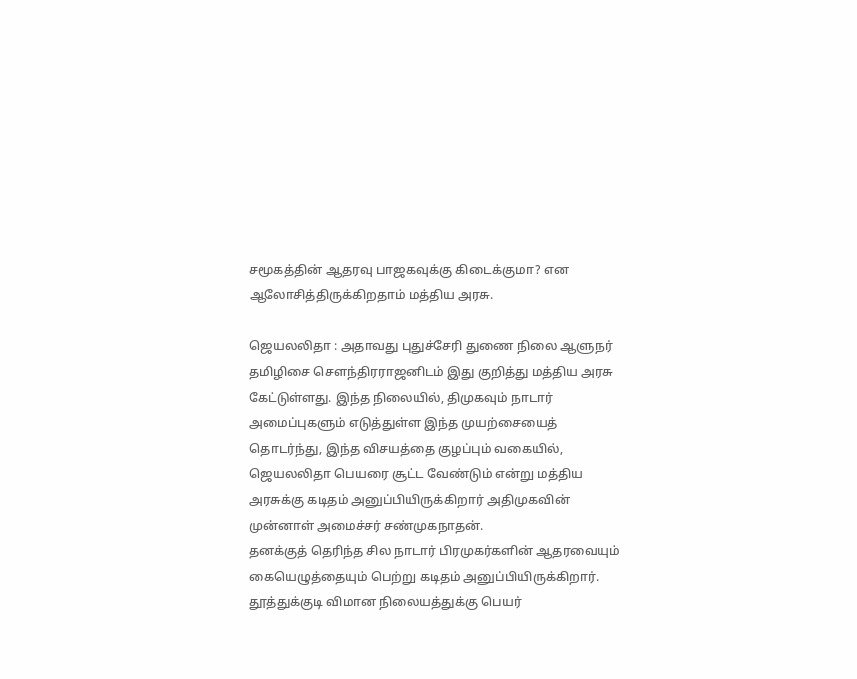சமூகத்தின் ஆதரவு பாஜகவுக்கு கிடைக்குமா? என ஆலோசித்திருக்கிறதாம் மத்திய அரசு.

ஜெயலலிதா : அதாவது புதுச்சேரி துணை நிலை ஆளுநர் தமிழிசை சௌந்திரராஜனிடம் இது குறித்து மத்திய அரசு கேட்டுள்ளது. இந்த நிலையில், திமுகவும் நாடார் அமைப்புகளும் எடுத்துள்ள இந்த முயற்சையைத் தொடர்ந்து, இந்த விசயத்தை குழப்பும் வகையில், ஜெயலலிதா பெயரை சூட்ட வேண்டும் என்று மத்திய அரசுக்கு கடிதம் அனுப்பியிருக்கிறார் அதிமுகவின் முன்னாள் அமைச்சர் சண்முகநாதன்.
தனக்குத் தெரிந்த சில நாடார் பிரமுகர்களின் ஆதரவையும் கையெழுத்தையும் பெற்று கடிதம் அனுப்பியிருக்கிறார். தூத்துக்குடி விமான நிலையத்துக்கு பெயர்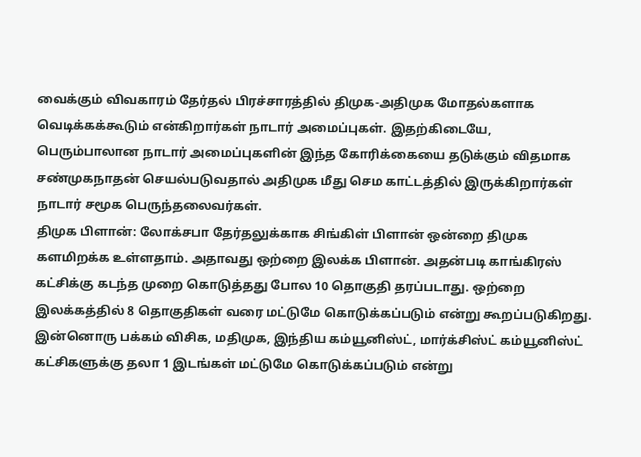வைக்கும் விவகாரம் தேர்தல் பிரச்சாரத்தில் திமுக-அதிமுக மோதல்களாக வெடிக்கக்கூடும் என்கிறார்கள் நாடார் அமைப்புகள். இதற்கிடையே, பெரும்பாலான நாடார் அமைப்புகளின் இந்த கோரிக்கையை தடுக்கும் விதமாக சண்முகநாதன் செயல்படுவதால் அதிமுக மீது செம காட்டத்தில் இருக்கிறார்கள் நாடார் சமூக பெருந்தலைவர்கள்.
திமுக பிளான்: லோக்சபா தேர்தலுக்காக சிங்கிள் பிளான் ஒன்றை திமுக களமிறக்க உள்ளதாம். அதாவது ஒற்றை இலக்க பிளான். அதன்படி காங்கிரஸ் கட்சிக்கு கடந்த முறை கொடுத்தது போல 10 தொகுதி தரப்படாது. ஒற்றை இலக்கத்தில் 8 தொகுதிகள் வரை மட்டுமே கொடுக்கப்படும் என்று கூறப்படுகிறது.
இன்னொரு பக்கம் விசிக, மதிமுக, இந்திய கம்யூனிஸ்ட், மார்க்சிஸ்ட் கம்யூனிஸ்ட் கட்சிகளுக்கு தலா 1 இடங்கள் மட்டுமே கொடுக்கப்படும் என்று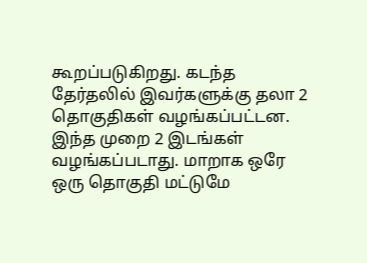கூறப்படுகிறது. கடந்த தேர்தலில் இவர்களுக்கு தலா 2 தொகுதிகள் வழங்கப்பட்டன. இந்த முறை 2 இடங்கள் வழங்கப்படாது. மாறாக ஒரே ஒரு தொகுதி மட்டுமே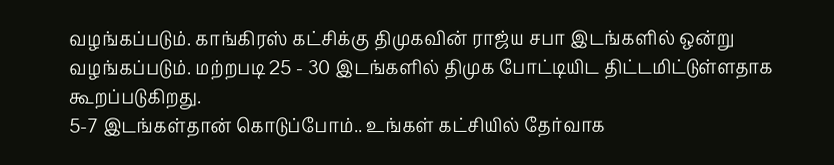வழங்கப்படும். காங்கிரஸ் கட்சிக்கு திமுகவின் ராஜ்ய சபா இடங்களில் ஒன்று வழங்கப்படும். மற்றபடி 25 - 30 இடங்களில் திமுக போட்டியிட திட்டமிட்டுள்ளதாக கூறப்படுகிறது.
5-7 இடங்கள்தான் கொடுப்போம்.. உங்கள் கட்சியில் தேர்வாக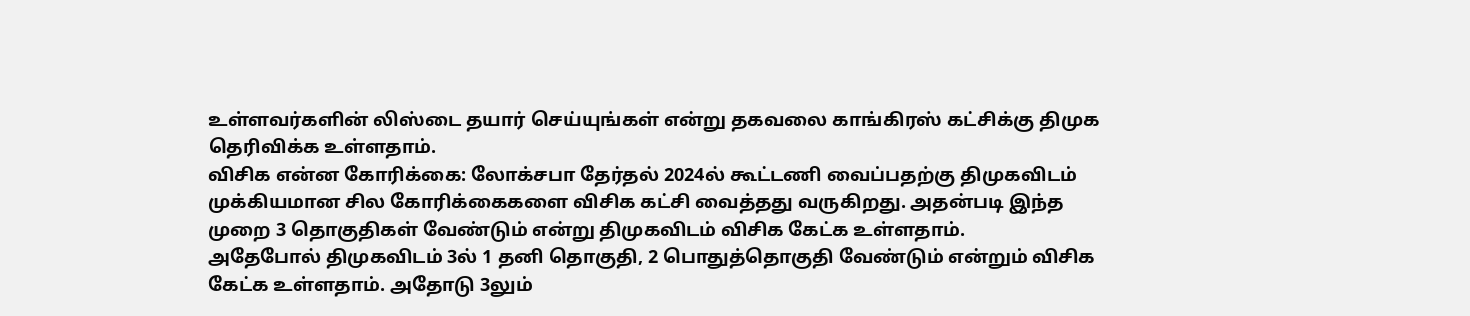உள்ளவர்களின் லிஸ்டை தயார் செய்யுங்கள் என்று தகவலை காங்கிரஸ் கட்சிக்கு திமுக தெரிவிக்க உள்ளதாம்.
விசிக என்ன கோரிக்கை: லோக்சபா தேர்தல் 2024ல் கூட்டணி வைப்பதற்கு திமுகவிடம் முக்கியமான சில கோரிக்கைகளை விசிக கட்சி வைத்தது வருகிறது. அதன்படி இந்த முறை 3 தொகுதிகள் வேண்டும் என்று திமுகவிடம் விசிக கேட்க உள்ளதாம்.
அதேபோல் திமுகவிடம் 3ல் 1 தனி தொகுதி, 2 பொதுத்தொகுதி வேண்டும் என்றும் விசிக கேட்க உள்ளதாம். அதோடு 3லும்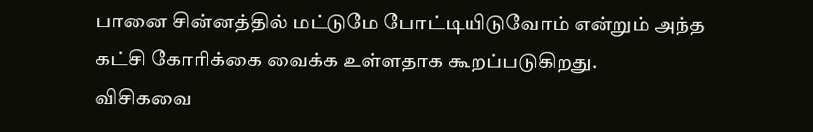பானை சின்னத்தில் மட்டுமே போட்டியிடுவோம் என்றும் அந்த கட்சி கோரிக்கை வைக்க உள்ளதாக கூறப்படுகிறது.
விசிகவை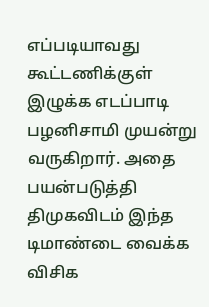எப்படியாவது கூட்டணிக்குள் இழுக்க எடப்பாடி பழனிசாமி முயன்று வருகிறார். அதை பயன்படுத்தி திமுகவிடம் இந்த டிமாண்டை வைக்க விசிக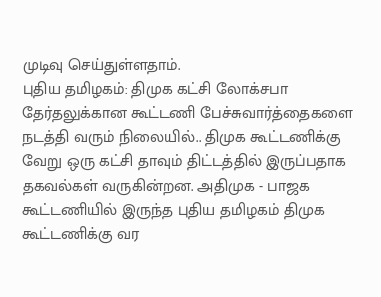முடிவு செய்துள்ளதாம்.
புதிய தமிழகம்: திமுக கட்சி லோக்சபா தேர்தலுக்கான கூட்டணி பேச்சுவார்த்தைகளை நடத்தி வரும் நிலையில்.. திமுக கூட்டணிக்கு வேறு ஒரு கட்சி தாவும் திட்டத்தில் இருப்பதாக தகவல்கள் வருகின்றன. அதிமுக - பாஜக கூட்டணியில் இருந்த புதிய தமிழகம் திமுக கூட்டணிக்கு வர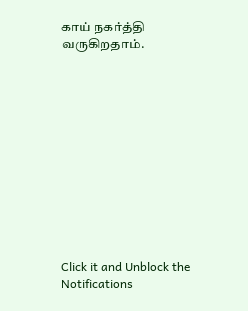காய் நகர்த்தி வருகிறதாம்.












Click it and Unblock the Notifications